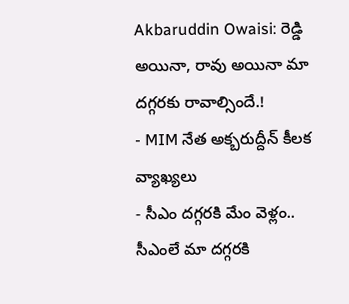Akbaruddin Owaisi: రెడ్డి అయినా, రావు అయినా మా దగ్గరకు రావాల్సిందే.!
- MIM నేత అక్బరుద్దీన్ కీలక వ్యాఖ్యలు
- సీఎం దగ్గరకి మేం వెళ్లం.. సీఎంలే మా దగ్గరకి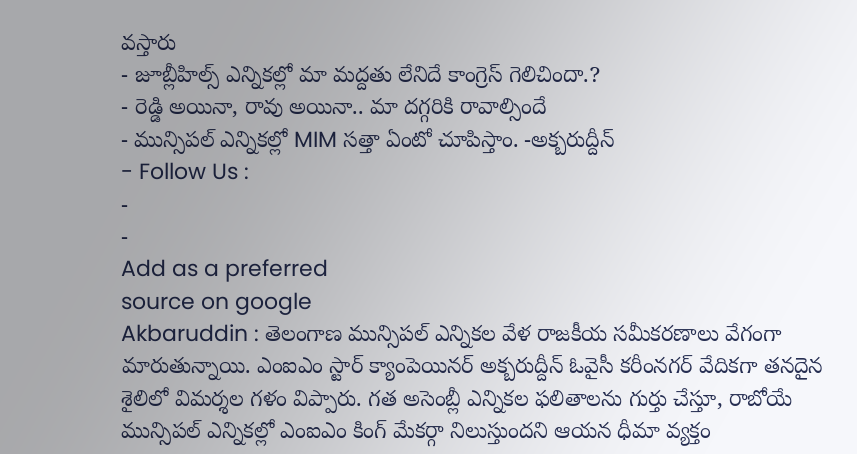వస్తారు
- జూబ్లీహిల్స్ ఎన్నికల్లో మా మద్దతు లేనిదే కాంగ్రెస్ గెలిచిందా.?
- రెడ్డి అయినా, రావు అయినా.. మా దగ్గరికి రావాల్సిందే
- మున్సిపల్ ఎన్నికల్లో MIM సత్తా ఏంటో చూపిస్తాం. -అక్బరుద్దీన్
- Follow Us :
-
-
Add as a preferred
source on google
Akbaruddin : తెలంగాణ మున్సిపల్ ఎన్నికల వేళ రాజకీయ సమీకరణాలు వేగంగా మారుతున్నాయి. ఎంఐఎం స్టార్ క్యాంపెయినర్ అక్బరుద్దీన్ ఓవైసీ కరీంనగర్ వేదికగా తనదైన శైలిలో విమర్శల గళం విప్పారు. గత అసెంబ్లీ ఎన్నికల ఫలితాలను గుర్తు చేస్తూ, రాబోయే మున్సిపల్ ఎన్నికల్లో ఎంఐఎం కింగ్ మేకర్గా నిలుస్తుందని ఆయన ధీమా వ్యక్తం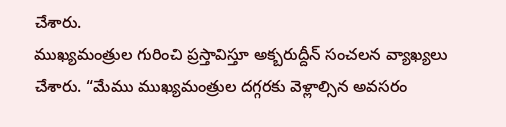చేశారు.
ముఖ్యమంత్రుల గురించి ప్రస్తావిస్తూ అక్బరుద్దీన్ సంచలన వ్యాఖ్యలు చేశారు. “మేము ముఖ్యమంత్రుల దగ్గరకు వెళ్లాల్సిన అవసరం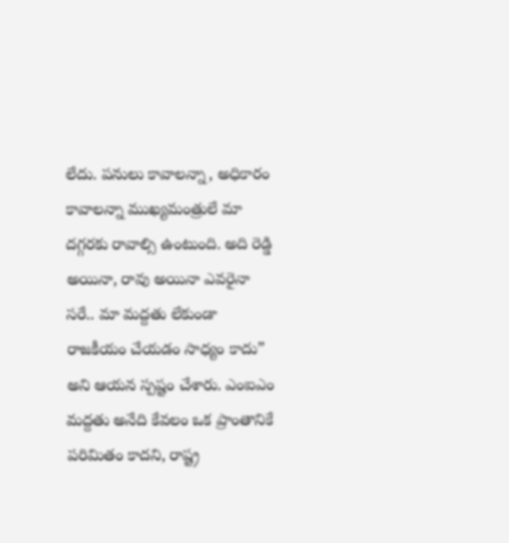లేదు. పనులు కావాలన్నా, అధికారం కావాలన్నా ముఖ్యమంత్రులే మా దగ్గరకు రావాల్సి ఉంటుంది. అది రెడ్డి అయినా, రావు అయినా ఎవరైనా సరే.. మా మద్దతు లేకుండా రాజకీయం చేయడం సాధ్యం కాదు” అని ఆయన స్పష్టం చేశారు. ఎంఐఎం మద్దతు అనేది కేవలం ఒక ప్రాంతానికే పరిమితం కాదని, రాష్ట్ర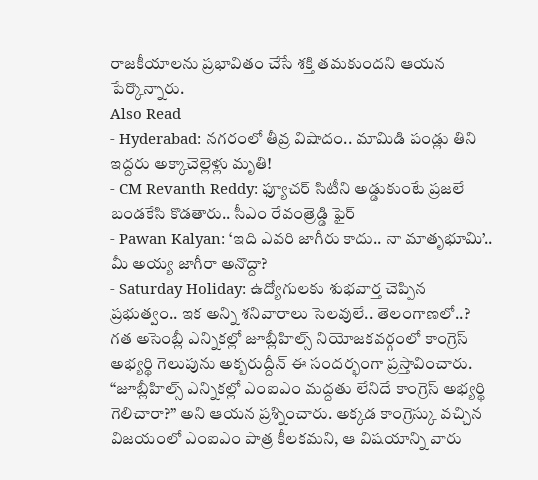రాజకీయాలను ప్రభావితం చేసే శక్తి తమకుందని ఆయన పేర్కొన్నారు.
Also Read
- Hyderabad: నగరంలో తీవ్ర విషాదం.. మామిడి పండ్లు తిని ఇద్దరు అక్కాచెల్లెళ్లు మృతి!
- CM Revanth Reddy: ఫ్యూచర్ సిటీని అడ్డుకుంటే ప్రజలే బండకేసి కొడతారు.. సీఎం రేవంత్రెడ్డి ఫైర్
- Pawan Kalyan: ‘ఇది ఎవరి జాగీరు కాదు.. నా మాతృభూమి’.. మీ అయ్య జాగీరా అనొద్దా?
- Saturday Holiday: ఉద్యోగులకు శుభవార్త చెప్పిన ప్రభుత్వం.. ఇక అన్ని శనివారాలు సెలవులే.. తెలంగాణలో..?
గత అసెంబ్లీ ఎన్నికల్లో జూబ్లీహిల్స్ నియోజకవర్గంలో కాంగ్రెస్ అభ్యర్థి గెలుపును అక్బరుద్దీన్ ఈ సందర్భంగా ప్రస్తావించారు. “జూబ్లీహిల్స్ ఎన్నికల్లో ఎంఐఎం మద్దతు లేనిదే కాంగ్రెస్ అభ్యర్థి గెలిచారా?” అని ఆయన ప్రశ్నించారు. అక్కడ కాంగ్రెస్కు వచ్చిన విజయంలో ఎంఐఎం పాత్ర కీలకమని, ఆ విషయాన్ని వారు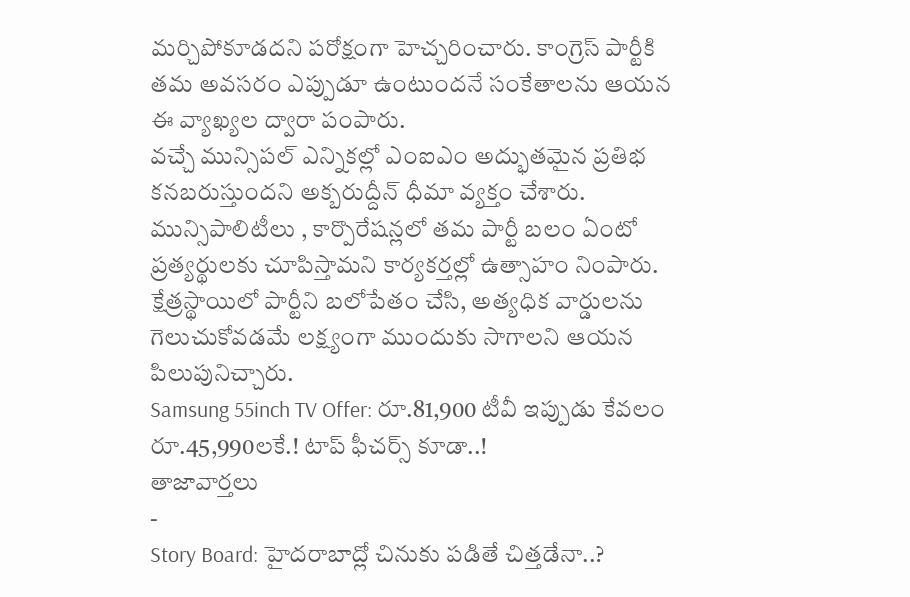మర్చిపోకూడదని పరోక్షంగా హెచ్చరించారు. కాంగ్రెస్ పార్టీకి తమ అవసరం ఎప్పుడూ ఉంటుందనే సంకేతాలను ఆయన ఈ వ్యాఖ్యల ద్వారా పంపారు.
వచ్చే మున్సిపల్ ఎన్నికల్లో ఎంఐఎం అద్భుతమైన ప్రతిభ కనబరుస్తుందని అక్బరుద్దీన్ ధీమా వ్యక్తం చేశారు. మున్సిపాలిటీలు , కార్పొరేషన్లలో తమ పార్టీ బలం ఏంటో ప్రత్యర్థులకు చూపిస్తామని కార్యకర్తల్లో ఉత్సాహం నింపారు. క్షేత్రస్థాయిలో పార్టీని బలోపేతం చేసి, అత్యధిక వార్డులను గెలుచుకోవడమే లక్ష్యంగా ముందుకు సాగాలని ఆయన పిలుపునిచ్చారు.
Samsung 55inch TV Offer: రూ.81,900 టీవీ ఇప్పుడు కేవలం రూ.45,990లకే.! టాప్ ఫీచర్స్ కూడా..!
తాజావార్తలు
-
Story Board: హైదరాబాద్లో చినుకు పడితే చిత్తడేనా..?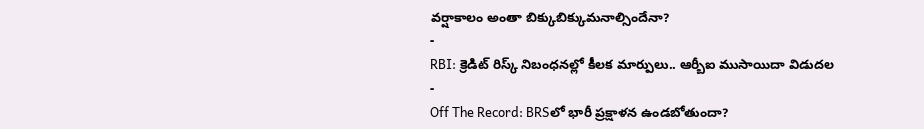వర్షాకాలం అంతా బిక్కుబిక్కుమనాల్సిందేనా?
-
RBI: క్రెడిట్ రిస్క్ నిబంధనల్లో కీలక మార్పులు.. ఆర్బీఐ ముసాయిదా విడుదల
-
Off The Record: BRSలో భారీ ప్రక్షాళన ఉండబోతుందా?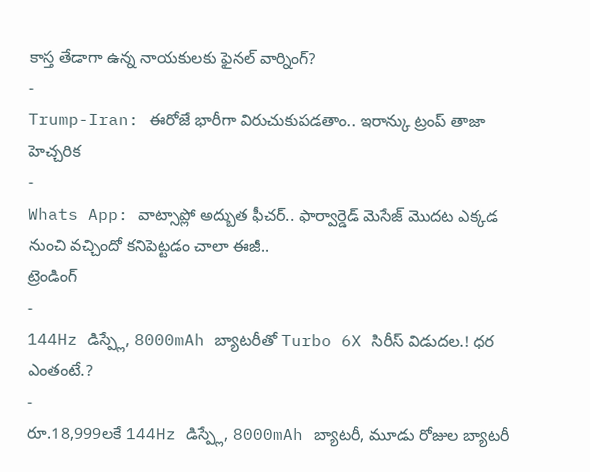కాస్త తేడాగా ఉన్న నాయకులకు ఫైనల్ వార్నింగ్?
-
Trump-Iran: ఈరోజే భారీగా విరుచుకుపడతాం.. ఇరాన్కు ట్రంప్ తాజా హెచ్చరిక
-
Whats App: వాట్సాప్లో అద్బుత ఫీచర్.. ఫార్వార్డెడ్ మెసేజ్ మొదట ఎక్కడ నుంచి వచ్చిందో కనిపెట్టడం చాలా ఈజీ..
ట్రెండింగ్
-
144Hz డిస్ప్లే, 8000mAh బ్యాటరీతో Turbo 6X సిరీస్ విడుదల.! ధర ఎంతంటే.?
-
రూ.18,999లకే 144Hz డిస్ప్లే, 8000mAh బ్యాటరీ, మూడు రోజుల బ్యాటరీ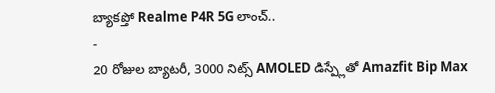బ్యాకప్తో Realme P4R 5G లాంచ్..
-
20 రోజుల బ్యాటరీ, 3000 నిట్స్ AMOLED డిస్ప్లేతో Amazfit Bip Max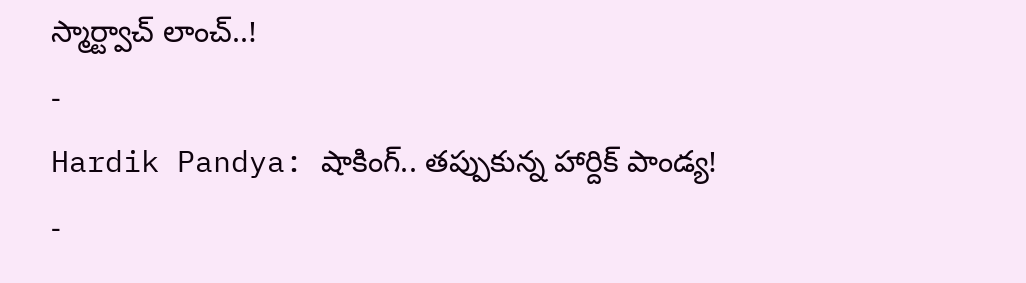స్మార్ట్వాచ్ లాంచ్..!
-
Hardik Pandya: షాకింగ్.. తప్పుకున్న హార్దిక్ పాండ్య!
-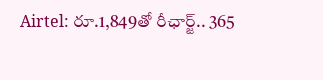Airtel: రూ.1,849తో రీఛార్జ్.. 365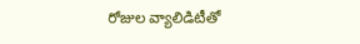రోజుల వ్యాలిడిటీతో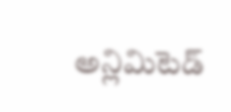అన్లిమిటెడ్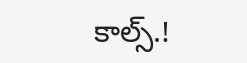కాల్స్.!